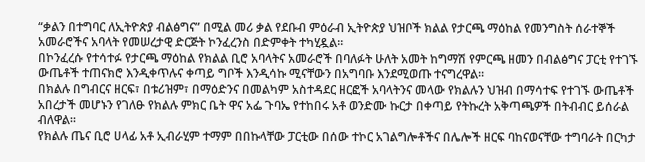“ቃልን በተግባር ለኢትዮጵያ ብልፅግና” በሚል መሪ ቃል የደቡብ ምዕራብ ኢትዮጵያ ህዝቦች ክልል የታርጫ ማዕከል የመንግስት ሰራተኞች አመራሮችና አባላት የመሠረታዊ ድርጅት ኮንፈረንስ በድምቀት ተካሂዷል።
በኮንፈረሱ የተሳተፉ የታርጫ ማዕከል የክልል ቢሮ አባላትና አመራሮች በባለፉት ሁለት አመት ከግማሽ የምርጫ ዘመን በብልፅግና ፓርቲ የተገኙ ውጤቶች ተጠናክሮ እንዲቀጥሉና ቀጣይ ግቦች እንዲሳኩ ሚናቸውን በአግባቡ እንደሚወጡ ተናግረዋል።
በክልሉ በግብርና ዘርፍ፣ በቱሪዝም፣ በማዕድንና በመልካም አስተዳደር ዘርፎች አባላትንና መላው የክልሉን ህዝብ በማሳተፍ የተገኙ ውጤቶች አበረታች መሆኑን የገለፁ የክልሉ ምክር ቤት ዋና አፌ ጉባኤ የተከበሩ አቶ ወንድሙ ኩርታ በቀጣይ የትኩረት አቅጣጫዎች በትብብር ይሰራል ብለዋል።
የክልሉ ጤና ቢሮ ሀላፊ አቶ ኢብራሂም ተማም በበኩላቸው ፓርቲው በሰው ተኮር አገልግሎቶችና በሌሎች ዘርፍ ባከናወናቸው ተግባራት በርካታ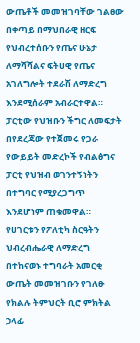ውጤቶች መመዝገባቸው ገልፀው በቀጣይ በማህበራዊ ዘርፍ የህብረተሰቡን የጤና ሁኔታ ለማሻሻልና ፍትሀዊ የጤና አገለግሎት ተደራሽ ለማድረግ እንደሚሰራም አብራርተዋል።
ፓርቲው የህዝቡን ችግር ለመፍታት በየደረጃው የተጀመሩ የጋራ የውይይት መድረኮች የብልፅግና ፓርቲ የህዝብ ወገንተኝነትን በተግባር የሚያረጋግጥ እንደሆነም ጠቁመዋል።
የሀገርቱን የፖለቲካ ስርዓትን ህብረብሔራዊ ለማድረግ በተከናወኑ ተግባራት አመርቂ ውጤት መመዝገቡን የገለፁ የክልሉ ትምህርት ቢሮ ምክትል ኃላፊ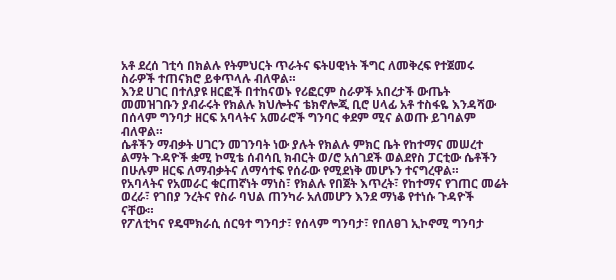አቶ ደረሰ ገቲሳ በክልሉ የትምህርት ጥራትና ፍትሀዊነት ችግር ለመቅረፍ የተጀመሩ ስራዎች ተጠናክሮ ይቀጥላሉ ብለዋል።
እንደ ሀገር በተለያዩ ዘርፎች በተከናወኑ የሪፎርም ስራዎች አበረታች ውጤት መመዝገቡን ያብራሩት የክልሉ ክህሎትና ቴክኖሎጂ ቢሮ ሀላፊ አቶ ተስፋዬ እንዳሻው በሰላም ግንባታ ዘርፍ አባላትና አመራሮች ግንባር ቀደም ሚና ልወጡ ይገባልም ብለዋል።
ሴቶችን ማብቃት ሀገርን መገንባት ነው ያሉት የክልሉ ምክር ቤት የከተማና መሠረተ ልማት ጉዳዮች ቋሚ ኮሚቴ ሰብሳቢ ክብርት ወ/ሮ አሰገደች ወልደየስ ፓርቲው ሴቶችን በሁሉም ዘርፍ ለማብቃትና ለማሳተፍ የሰራው የሚደነቅ መሆኑን ተናግረዋል።
የአባላትና የአመራር ቁርጠኛነት ማነስ፣ የክልሉ የበጀት እጥረት፣ የከተማና የገጠር መሬት ወረራ፣ የገበያ ንረትና የስራ ባህል ጠንካራ አለመሆን እንደ ማነቆ የተነሱ ጉዳዮች ናቸው።
የፖለቲካና የዴሞክራሲ ሰርዓተ ግንባታ፣ የሰላም ግንባታ፣ የበለፀገ ኢኮኖሚ ግንባታ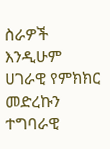ስራዎች እንዲሁም ሀገራዊ የምክክር መድረኩን ተግባራዊ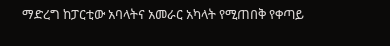ማድረግ ከፓርቲው አባላትና አመራር አካላት የሚጠበቅ የቀጣይ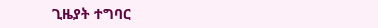ጊዜያት ተግባር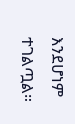እንደሆነም ተገልጧል።